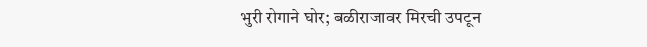भुरी रोगाने घोर; बळीराजावर मिरची उपटून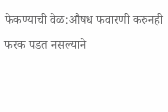फेकण्याची वेळ:औषध फवारणी करुनही फरक पडत नसल्याने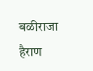बळीराजा हैराण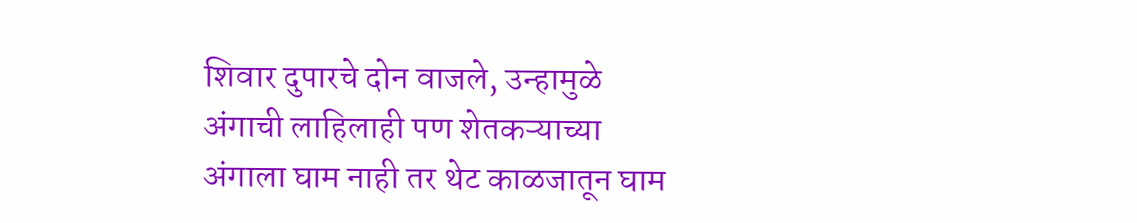शिवार दुपारचे दोन वाजले, उन्हामुळे अंगाची लाहिलाही पण शेतकऱ्याच्या अंगाला घाम नाही तर थेट काळजातून घाम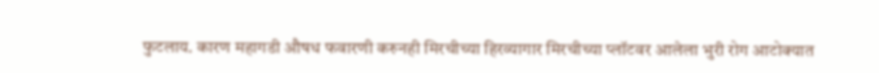फुटलाय. कारण महागडी औषध फवारणी करुनही मिरचीच्या हिरव्यागार मिरचीच्या प्लॉटवर आलेला भुरी रोग आटोक्यात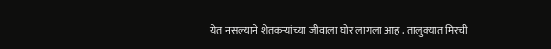येत नसल्याने शेतकऱ्यांच्या जीवाला घोर लागला आह . तालुक्यात मिरची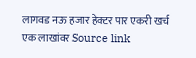लागवड नऊ हजार हेक्टर पार एकरी खर्च एक लाखांवर Source link